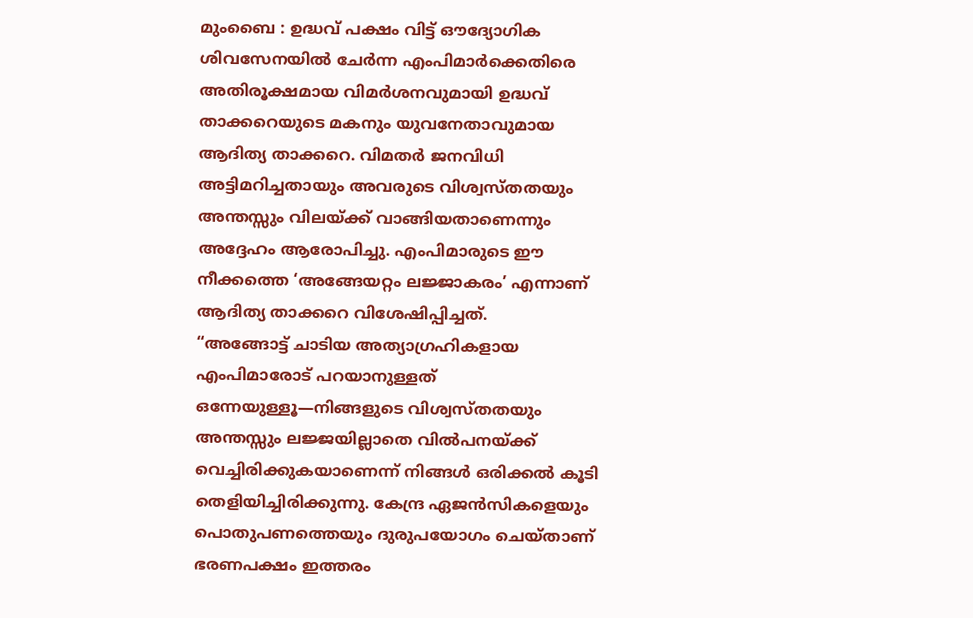മുംബൈ : ഉദ്ധവ് പക്ഷം വിട്ട് ഔദ്യോഗിക ശിവസേനയിൽ ചേർന്ന എംപിമാർക്കെതിരെ അതിരൂക്ഷമായ വിമർശനവുമായി ഉദ്ധവ് താക്കറെയുടെ മകനും യുവനേതാവുമായ ആദിത്യ താക്കറെ. വിമതർ ജനവിധി അട്ടിമറിച്ചതായും അവരുടെ വിശ്വസ്തതയും അന്തസ്സും വിലയ്ക്ക് വാങ്ങിയതാണെന്നും അദ്ദേഹം ആരോപിച്ചു. എംപിമാരുടെ ഈ നീക്കത്തെ ‘അങ്ങേയറ്റം ലജ്ജാകരം’ എന്നാണ് ആദിത്യ താക്കറെ വിശേഷിപ്പിച്ചത്.
“അങ്ങോട്ട് ചാടിയ അത്യാഗ്രഹികളായ എംപിമാരോട് പറയാനുള്ളത് ഒന്നേയുള്ളൂ—നിങ്ങളുടെ വിശ്വസ്തതയും അന്തസ്സും ലജ്ജയില്ലാതെ വിൽപനയ്ക്ക് വെച്ചിരിക്കുകയാണെന്ന് നിങ്ങൾ ഒരിക്കൽ കൂടി തെളിയിച്ചിരിക്കുന്നു. കേന്ദ്ര ഏജൻസികളെയും പൊതുപണത്തെയും ദുരുപയോഗം ചെയ്താണ് ഭരണപക്ഷം ഇത്തരം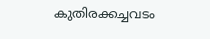കുതിരക്കച്ചവടം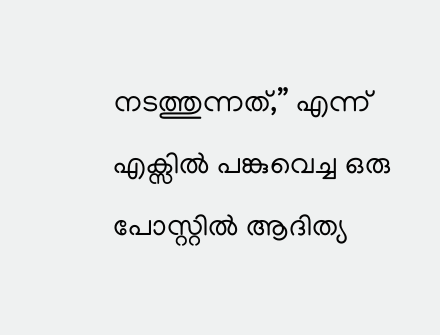നടത്തുന്നത്,” എന്ന് എക്സിൽ പങ്കുവെച്ച ഒരു പോസ്റ്റിൽ ആദിത്യ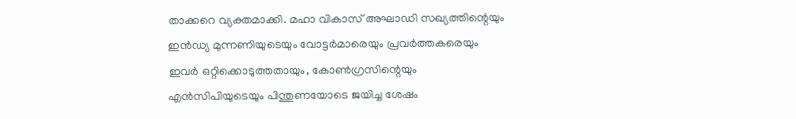താക്കറെ വ്യക്തമാക്കി. മഹാ വികാസ് അഘാഡി സഖ്യത്തിന്റെയും ഇൻഡ്യ മുന്നണിയുടെയും വോട്ടർമാരെയും പ്രവർത്തകരെയും ഇവർ ഒറ്റിക്കൊടുത്തതായും, കോൺഗ്രസിന്റെയും എൻസിപിയുടെയും പിന്തുണയോടെ ജയിച്ച ശേഷം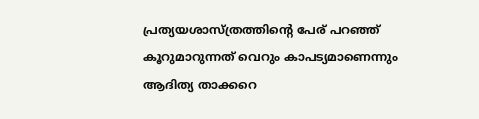പ്രത്യയശാസ്ത്രത്തിന്റെ പേര് പറഞ്ഞ് കൂറുമാറുന്നത് വെറും കാപട്യമാണെന്നും ആദിത്യ താക്കറെ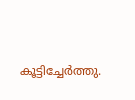കൂട്ടിച്ചേർത്തു.